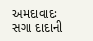અમદાવાદઃ સગા દાદાની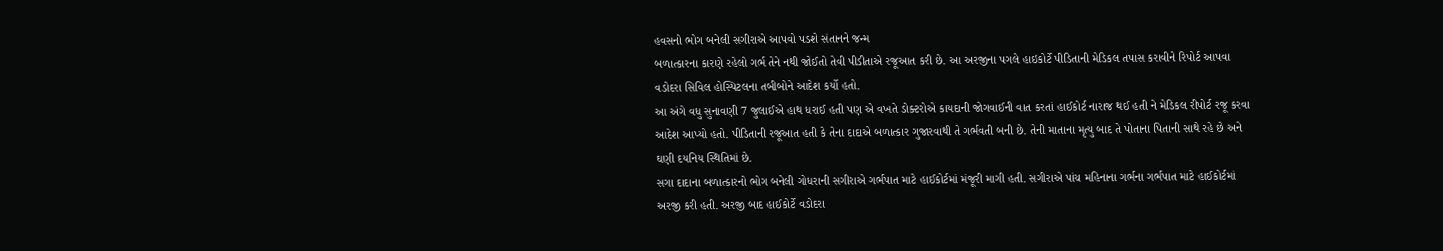હવસનો ભોગ બનેલી સગીરાએ આપવો પડશે સંતાનને જન્મ
બળાત્કારના કારણે રહેલો ગર્ભ તેને નથી જોઈતો તેવી પીડીતાએ રજૂઆત કરી છે. આ અરજીના પગલે હાઇકોર્ટે પીડિતાની મેડિકલ તપાસ કરાવીને રિપોર્ટ આપવા વડોદરા સિવિલ હોસ્પિટલના તબીબોને આદેશ કર્યો હતો.
આ અંગે વધુ સુનાવણી 7 જુલાઈએ હાથ ધરાઈ હતી પણ એ વખતે ડોક્ટરોએ કાયદાની જોગવાઈની વાત કરતાં હાઈકોર્ટ નારાજ થઈ હતી ને મેડિકલ રીપોર્ટ રજૂ કરવા આદેશ આપ્યો હતો. પીડિતાની રજૂઆત હતી કે તેના દાદાએ બળાત્કાર ગુજારવાથી તે ગર્ભવતી બની છે. તેની માતાના મૃત્યુ બાદ તે પોતાના પિતાની સાથે રહે છે અને ઘણી દયનિય સ્થિતિમાં છે.
સગા દાદાના બળાત્કારનો ભોગ બનેલી ગોધરાની સગીરાએ ગર્ભપાત માટે હાઈકોર્ટમાં મંજૂરી માગી હતી. સગીરાએ પાંચ મહિનાના ગર્ભના ગર્ભપાત માટે હાઈકોર્ટમાં અરજી કરી હતી. અરજી બાદ હાઈકોર્ટે વડોદરા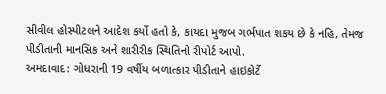સીવીલ હોસ્પીટલને આદેશ કર્યો હતો કે, કાયદા મુજબ ગર્ભપાત શકય છે કે નહિ, તેમજ પીડીતાની માનસિક અને શારીરીક સ્થિતિનો રીપોર્ટ આપો.
અમદાવાદ: ગોધરાની 19 વર્ષીય બળાત્કાર પીડીતાને હાઇકોર્ટે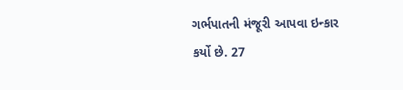ગર્ભપાતની મંજૂરી આપવા ઇન્કાર કર્યો છે. 27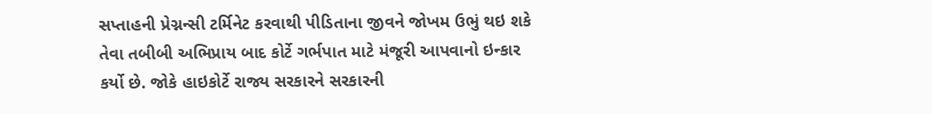સપ્તાહની પ્રેગ્નન્સી ટર્મિનેટ કરવાથી પીડિતાના જીવને જોખમ ઉભું થઇ શકે તેવા તબીબી અભિપ્રાય બાદ કોર્ટે ગર્ભપાત માટે મંજૂરી આપવાનો ઇન્કાર કર્યો છે. જોકે હાઇકોર્ટે રાજ્ય સરકારને સરકારની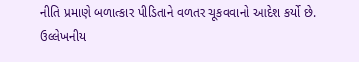નીતિ પ્રમાણે બળાત્કાર પીડિતાને વળતર ચૂકવવાનો આદેશ કર્યો છે. ઉલ્લેખનીય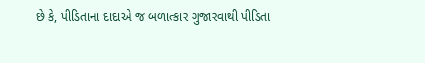છે કે, પીડિતાના દાદાએ જ બળાત્કાર ગુજારવાથી પીડિતા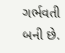ગર્ભવતી બની છે.